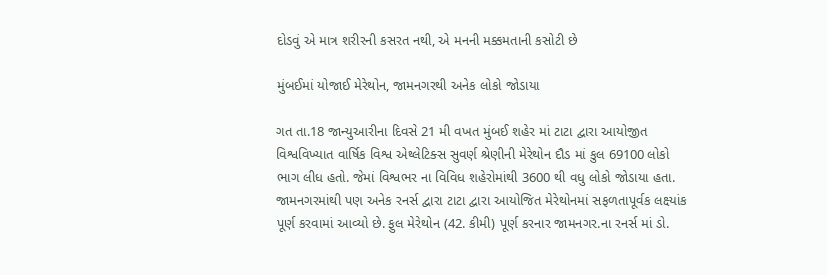દોડવું એ માત્ર શરીરની કસરત નથી, એ મનની મક્કમતાની કસોટી છે

મુંબઈમાં યોજાઈ મેરેથોન, જામનગરથી અનેક લોકો જોડાયા

ગત તા.18 જાન્યુઆરીના દિવસે 21 મી વખત મુંબઈ શહેર માં ટાટા દ્વારા આયોજીત વિશ્વવિખ્યાત વાર્ષિક વિશ્વ એથ્લેટિક્સ સુવર્ણ શ્રેણીની મેરેથોન દૌડ માં કુલ 69100 લોકો ભાગ લીધ હતો. જેમાં વિશ્વભર ના વિવિધ શહેરોમાંથી 3600 થી વધુ લોકો જોડાયા હતા.
જામનગરમાંથી પણ અનેક રનર્સ દ્વારા ટાટા દ્વારા આયોજિત મેરેથોનમાં સફળતાપૂર્વક લક્ષ્યાંક પૂર્ણ કરવામાં આવ્યો છે. ફુલ મેરેથોન (42. કીમી) પૂર્ણ કરનાર જામનગર.ના રનર્સ માં ડો.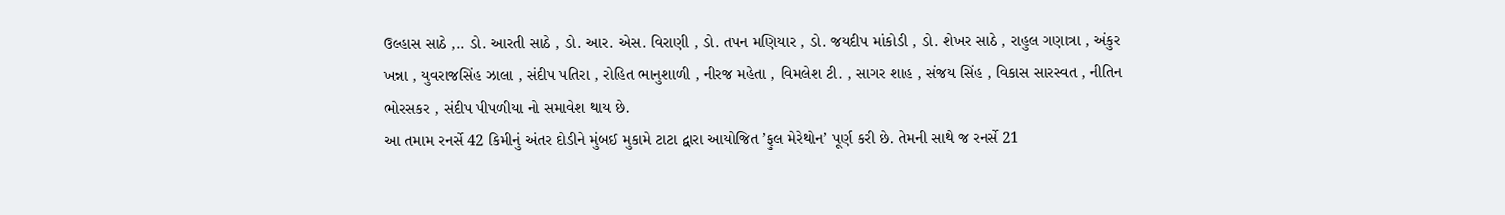ઉલ્હાસ સાઠે ,.. ડો. આરતી સાઠે , ડો. આર. એસ. વિરાણી , ડો. તપન મણિયાર , ડો. જયદીપ માંકોડી , ડો. શેખર સાઠે , રાહુલ ગણાત્રા , અંકુર ખન્ના , યુવરાજસિંહ ઝાલા , સંદીપ પતિરા , રોહિત ભાનુશાળી , નીરજ મહેતા , વિમલેશ ટી. , સાગર શાહ , સંજય સિંહ , વિકાસ સારસ્વત , નીતિન ભોરસકર , સંદીપ પીપળીયા નો સમાવેશ થાય છે.
આ તમામ રનર્સે 42 કિમીનું અંતર દોડીને મુંબઈ મુકામે ટાટા દ્વારા આયોજિત ’ફુલ મેરેથોન’ પૂર્ણ કરી છે. તેમની સાથે જ રનર્સે 21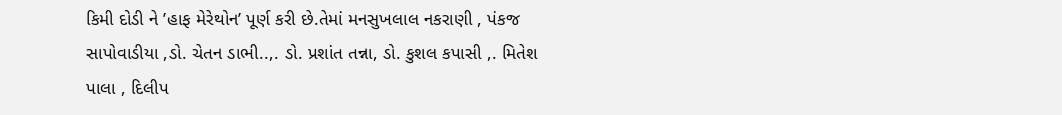કિમી દોડી ને ’હાફ મેરેથોન’ પૂર્ણ કરી છે.તેમાં મનસુખલાલ નકરાણી , પંકજ સાપોવાડીયા ,ડો. ચેતન ડાભી..,. ડો. પ્રશાંત તન્ના, ડો. કુશલ કપાસી ,. મિતેશ પાલા , દિલીપ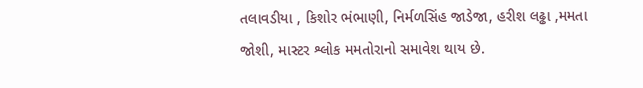તલાવડીયા , કિશોર ભંભાણી, નિર્મળસિંહ જાડેજા, હરીશ લઢ્ઢા ,મમતા જોશી, માસ્ટર શ્લોક મમતોરાનો સમાવેશ થાય છે.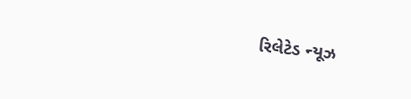રિલેટેડ ન્યૂઝ